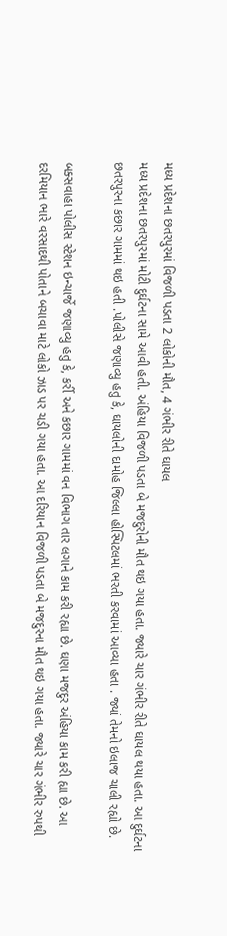મધ્ય પ્રદેશના છતરપુરમાં વિજળી પડતા 2 લોકોની મૌત, 4 ગંભીર રીતે ઘાયલ
મધ્ય પ્રદેશના છતરપુરમાં મોટી દુર્ઘટના સામે આવી હતી. અંહિયા વિજળી પડતા બે મજદુરોની મૌત થઇ ગયા હતા. જ્યારે ચાર ગંભીર રીતે ઘાયલ થયા હતા. આ દુર્ઘટના છતરપુરના કછાર ગામમાં થઇ હતી .પોલીસે જણાવ્યુ હતુ કે, ઘાયલોની દામોહ જિલ્લા હોસ્પિટલમાં ભરતી કરવામાં આવ્યા હતા . જ્યાં તેમનો ઇલાજ ચાલી રહ્યો છે.

બક્સવાહા પોલીસ સ્ટેશન ઇન્ચાર્જે જણાવ્યુ હતુ કે, કર્રી અને કછાર ગામમાં વન વિભાગ તાર લગાને કામ કરી રહ્યા છે. ઘણા મજદુર અંહિયા કામ કરી હ્યા છે. આ દરમિયાન ભારે વરસાદથી પોતાને બચાવા માટે લોકો ઝાડ પર ચડી ગયા હતા. આ દરિયાન વિજળી પડતા બે મજદુરના મૌત થઇ ગયા હતા. જ્યારે ચાર ગંભીર રુપથી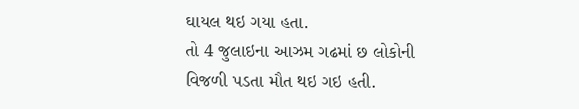ઘાયલ થઇ ગયા હતા.
તો 4 જુલાઇના આઝમ ગઢમાં છ લોકોની વિજળી પડતા મૌત થઇ ગઇ હતી.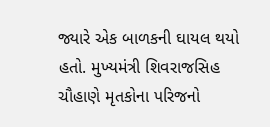જ્યારે એક બાળકની ઘાયલ થયો હતો. મુખ્યમંત્રી શિવરાજસિહ ચૌહાણે મૃતકોના પરિજનો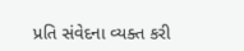પ્રતિ સંવેદના વ્યક્ત કરી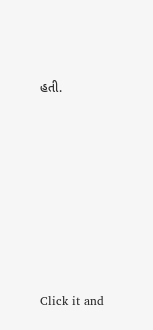હતી.












Click it and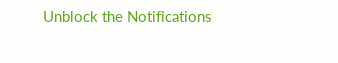Unblock the Notifications